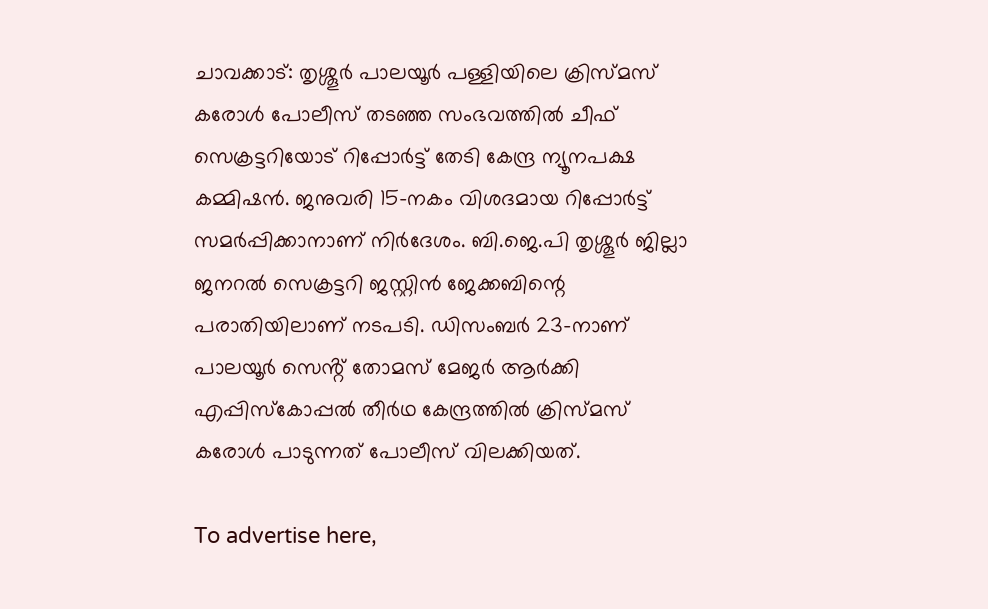ചാവക്കാട്: തൃശ്ശൂര്‍ പാലയൂര്‍ പള്ളിയിലെ ക്രിസ്മസ് കരോള്‍ പോലീസ് തടഞ്ഞ സംഭവത്തില്‍ ചീഫ് സെക്രട്ടറിയോട് റിപ്പോര്‍ട്ട് തേടി കേന്ദ്ര ന്യൂനപക്ഷ കമ്മിഷന്‍. ജനുവരി 15-നകം വിശദമായ റിപ്പോര്‍ട്ട് സമര്‍പ്പിക്കാനാണ് നിര്‍ദേശം. ബി.ജെ.പി തൃശ്ശൂര്‍ ജില്ലാ ജനറല്‍ സെക്രട്ടറി ജസ്റ്റിന്‍ ജേക്കബിന്റെ പരാതിയിലാണ് നടപടി. ഡിസംബർ 23-നാണ് പാലയൂർ സെൻ്റ് തോമസ് മേജർ ആർക്കി എപ്പിസ്കോപ്പൽ തീർഥ കേന്ദ്രത്തിൽ ക്രിസ്മസ് കരോൾ പാടുന്നത് പോലീസ് വിലക്കിയത്.

To advertise here,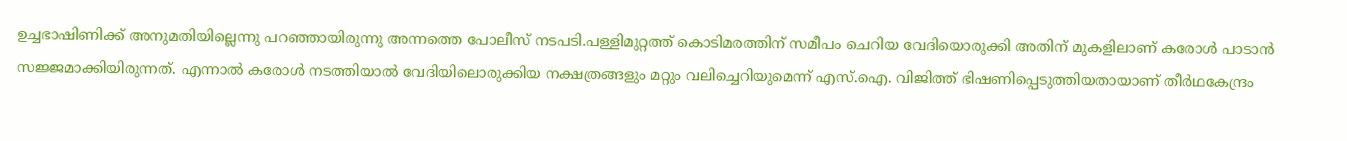ഉച്ചഭാഷിണിക്ക് അനുമതിയില്ലെന്നു പറഞ്ഞായിരുന്നു അന്നത്തെ പോലീസ് നടപടി.പള്ളിമുറ്റത്ത് കൊടിമരത്തിന് സമീപം ചെറിയ വേദിയൊരുക്കി അതിന് മുകളിലാണ് കരോൾ പാടാൻ സജ്ജമാക്കിയിരുന്നത്. എന്നാൽ കരോൾ നടത്തിയാൽ വേദിയിലൊരുക്കിയ നക്ഷത്രങ്ങളും മറ്റും വലിച്ചെറിയുമെന്ന് എസ്.ഐ. വിജിത്ത് ഭിഷണിപ്പെടുത്തിയതായാണ് തീർഥകേന്ദ്രം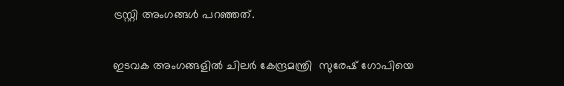ട്രസ്റ്റി അംഗങ്ങൾ പറഞ്ഞത്.

ഇടവക അംഗങ്ങളിൽ ചിലർ കേന്ദ്രമന്ത്രി  സുരേഷ് ഗോപിയെ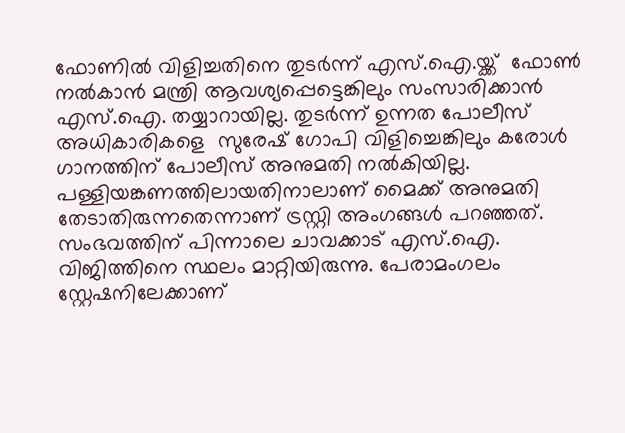ഫോണിൽ വിളിച്ചതിനെ തുടർന്ന് എസ്.ഐ.യ്ക്ക്  ഫോൺ നൽകാൻ മന്ത്രി ആവശ്യപ്പെട്ടെങ്കിലും സംസാരിക്കാൻ എസ്.ഐ. തയ്യാറായില്ല. തുടർന്ന് ഉന്നത പോലീസ് അധികാരികളെ  സുരേഷ് ഗോപി വിളിച്ചെങ്കിലും കരോൾ ഗാനത്തിന് പോലീസ് അനുമതി നൽകിയില്ല. പള്ളിയങ്കണത്തിലായതിനാലാണ് മൈക്ക് അനുമതി തേടാതിരുന്നതെന്നാണ് ട്രസ്റ്റി അംഗങ്ങൾ പറഞ്ഞത്. സംഭവത്തിന് പിന്നാലെ ചാവക്കാട് എസ്.ഐ. വിജിത്തിനെ സ്ഥലം മാറ്റിയിരുന്നു. പേരാമംഗലം സ്റ്റേഷനിലേക്കാണ്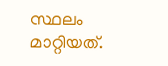സ്ഥലം മാറ്റിയത്.